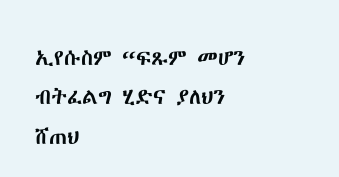ኢየሱስም “ፍጹም መሆን ብትፈልግ ሂድና ያለህን ሸጠህ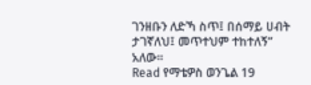ገንዘቡን ለድኻ ስጥ፤ በሰማይ ሀብት ታገኛለህ፤ መጥተህም ተከተለኝ” አለው።
Read የማቴዎስ ወንጌል 19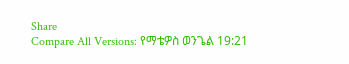Share
Compare All Versions: የማቴዎስ ወንጌል 19:21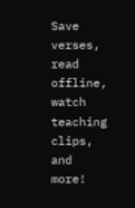Save verses, read offline, watch teaching clips, and more!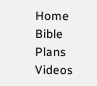Home
Bible
Plans
Videos